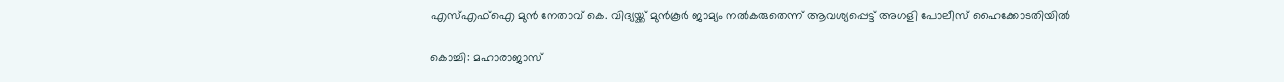എസ്എഫ്‌ഐ മുൻ നേതാവ്‌ കെ. വിദ്യയ്ക്ക് മുൻകൂർ ജാമ്യം നൽകരുതെന്ന് ആവശ്യപ്പെട്ട് അഗളി പോലീസ് ഹൈക്കോടതിയിൽ

കൊച്ചി: മഹാരാജാസ്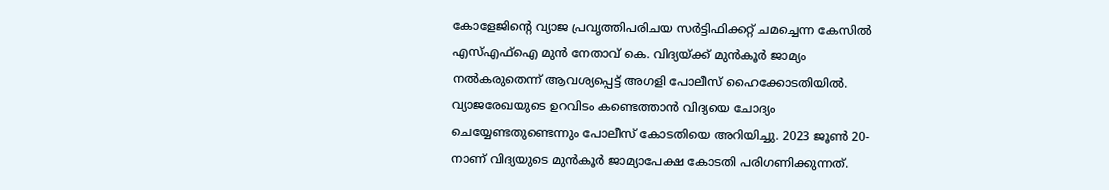കോളേജിന്റെ വ്യാജ പ്രവൃത്തിപരിചയ സർട്ടിഫിക്കറ്റ്‌ ചമച്ചെന്ന കേസിൽ എസ്എഫ്‌ഐ മുൻ നേതാവ്‌ കെ. വിദ്യയ്ക്ക് മുൻകൂർ ജാമ്യം നൽകരുതെന്ന് ആവശ്യപ്പെട്ട് അഗളി പോലീസ് ഹൈക്കോടതിയിൽ. വ്യാജരേഖയുടെ ഉറവിടം കണ്ടെത്താൻ വിദ്യയെ ചോദ്യം ചെയ്യേണ്ടതുണ്ടെന്നും പോലീസ് കോടതിയെ അറിയിച്ചു. 2023 ജൂൺ 20-നാണ് വിദ്യയുടെ മുൻകൂർ ജാമ്യാപേക്ഷ കോടതി പരിഗണിക്കുന്നത്.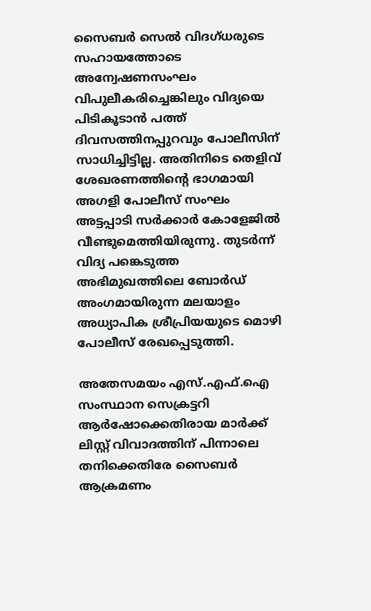സൈബർ സെൽ വിദഗ്ധരുടെ സഹായത്തോടെ അന്വേഷണസംഘം വിപുലീകരിച്ചെങ്കിലും വിദ്യയെ പിടികൂടാൻ പത്ത് ദിവസത്തിനപ്പുറവും പോലീസിന് സാധിച്ചിട്ടില്ല. അതിനിടെ തെളിവ് ശേഖരണത്തിന്റെ ഭാഗമായി അഗളി പോലീസ് സംഘം അട്ടപ്പാടി സർക്കാർ കോളേജിൽ വീണ്ടുമെത്തിയിരുന്നു. തുടർന്ന് വിദ്യ പങ്കെടുത്ത അഭിമുഖത്തിലെ ബോർഡ് അംഗമായിരുന്ന മലയാളം അധ്യാപിക ശ്രീപ്രിയയുടെ മൊഴി പോലീസ് രേഖപ്പെടുത്തി.

അതേസമയം എസ്.എഫ്.ഐ സംസ്ഥാന സെക്രട്ടറി ആർഷോക്കെതിരായ മാർക്ക് ലിസ്റ്റ് വിവാദത്തിന് പിന്നാലെ തനിക്കെതിരേ സൈബർ ആക്രമണം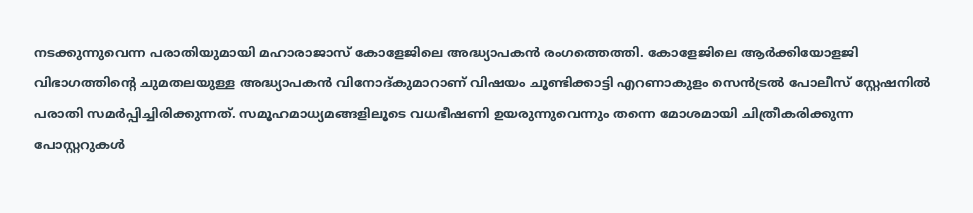നടക്കുന്നുവെന്ന പരാതിയുമായി മഹാരാജാസ് കോളേജിലെ അദ്ധ്യാപകൻ രംഗത്തെത്തി. കോളേജിലെ ആർക്കിയോളജി വിഭാഗത്തിന്റെ ചുമതലയുള്ള അദ്ധ്യാപകൻ വിനോദ്കുമാറാണ് വിഷയം ചൂണ്ടിക്കാട്ടി എറണാകുളം സെൻട്രൽ പോലീസ് സ്റ്റേഷനിൽ പരാതി സമർപ്പിച്ചിരിക്കുന്നത്. സമൂഹമാധ്യമങ്ങളിലൂടെ വധഭീഷണി ഉയരുന്നുവെന്നും തന്നെ മോശമായി ചിത്രീകരിക്കുന്ന പോസ്റ്ററുകൾ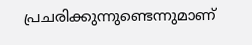പ്രചരിക്കുന്നുണ്ടെന്നുമാണ്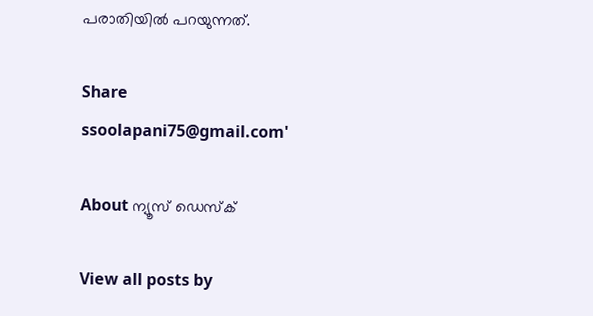പരാതിയിൽ പറയുന്നത്.

Share
ssoolapani75@gmail.com'

About ന്യൂസ് ഡെസ്ക്

View all posts by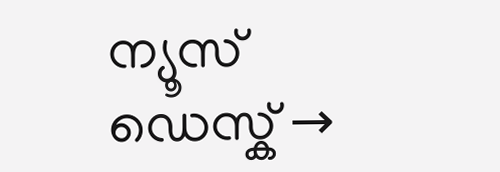ന്യൂസ് ഡെസ്ക് →